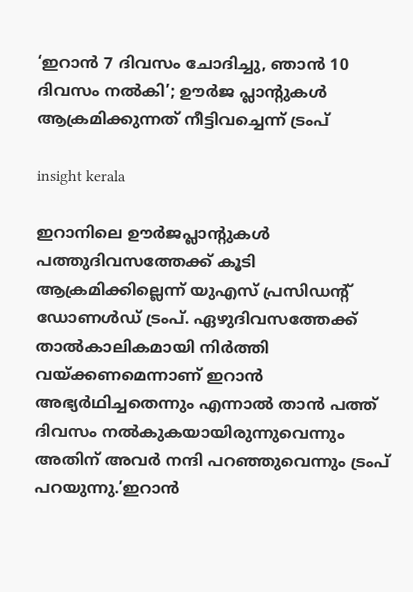‘ഇറാന്‍ 7 ദിവസം ചോദിച്ചു, ഞാന്‍ 10 ദിവസം നല്‍കി’; ഊര്‍ജ പ്ലാന്‍റുകള്‍ ആക്രമിക്കുന്നത് നീട്ടിവച്ചെന്ന് ട്രംപ്

insight kerala

ഇറാനിലെ ഊര്‍ജപ്ലാന്‍റുകള്‍ പത്തുദിവസത്തേക്ക് കൂടി ആക്രമിക്കില്ലെന്ന് യുഎസ് പ്രസിഡന്‍റ് ഡോണള്‍ഡ് ട്രംപ്. ഏഴുദിവസത്തേക്ക് താല്‍കാലികമായി നിര്‍ത്തി വയ്ക്കണമെന്നാണ് ഇറാന്‍ അഭ്യര്‍ഥിച്ചതെന്നും എന്നാല്‍ താന്‍ പത്ത് ദിവസം നല്‍കുകയായിരുന്നുവെന്നും അതിന് അവര്‍ നന്ദി പറ‍ഞ്ഞുവെന്നും ട്രംപ് പറയുന്നു.’ഇറാന്‍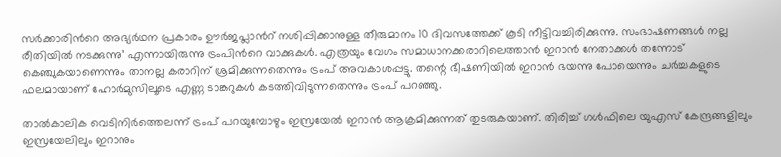സര്‍ക്കാരിന്‍റെ അഭ്യര്‍ഥന പ്രകാരം ഊര്‍ജപ്ലാന്‍റ് നശിപ്പിക്കാനുള്ള തീരുമാനം 10 ദിവസത്തേക്ക് കൂടി നീട്ടിവച്ചിരിക്കുന്നു. സംഭാഷണങ്ങള്‍ നല്ല രീതിയില്‍ നടക്കുന്നു’ എന്നായിരുന്നു ട്രംപിന്‍റെ വാക്കുകള്‍. എത്രയും വേഗം സമാധാനക്കരാറിലെത്താന്‍ ഇറാന്‍ നേതാക്കള്‍ തന്നോട് കെഞ്ചുകയാണെന്നും താനല്ല കരാറിന് ശ്രമിക്കുന്നതെന്നും ട്രംപ് അവകാശപ്പട്ടു. തന്റെ ഭീഷണിയില്‍ ഇറാന്‍ ഭയന്നു പോയെന്നും ചര്‍ച്ചകളുടെ ഫലമായാണ് ഹോര്‍മുസിലൂടെ എണ്ണ ടാങ്കറുകള്‍ കടത്തിവിടുന്നതെന്നും ട്രംപ് പറഞ്ഞു.

താല്‍കാലിക വെടിനിര്‍ത്തെലന്ന് ട്രംപ് പറയുമ്പോഴും ഇസ്രയേല്‍ ഇറാന്‍ ആക്രമിക്കുന്നത് തുടരുകയാണ്. തിരിച്ച് ഗള്‍ഫിലെ യുഎസ് കേന്ദ്രങ്ങളിലും ഇസ്രയേലിലും ഇറാനും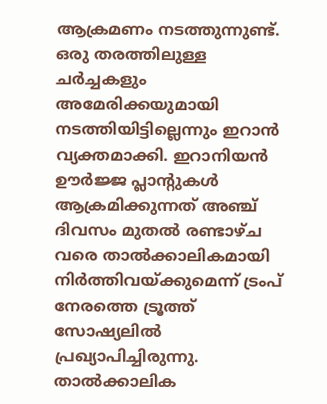ആക്രമണം നടത്തുന്നുണ്ട്. ഒരു തരത്തിലുള്ള ചര്‍ച്ചകളും അമേരിക്കയുമായി നടത്തിയിട്ടില്ലെന്നും ഇറാന്‍ വ്യക്തമാക്കി. ഇറാനിയൻ ഊർജ്ജ പ്ലാന്റുകൾ ആക്രമിക്കുന്നത് അഞ്ച് ദിവസം മുതൽ രണ്ടാഴ്ച വരെ താൽക്കാലികമായി നിർത്തിവയ്ക്കുമെന്ന് ട്രംപ് നേരത്തെ ട്രൂത്ത് സോഷ്യലിൽ പ്രഖ്യാപിച്ചിരുന്നു. താല്‍ക്കാലിക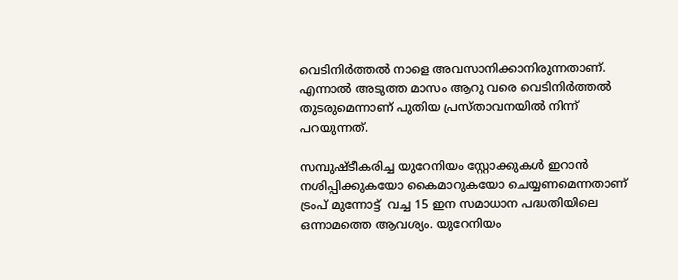വെടിനിര്‍ത്തല്‍ നാളെ അവസാനിക്കാനിരുന്നതാണ്. എന്നാല്‍ അടുത്ത മാസം ആറു വരെ വെടിനിര്‍ത്തല്‍ തുടരുമെന്നാണ് പുതിയ പ്രസ്താവനയില്‍ നിന്ന്  പറയുന്നത്.

സമ്പുഷ്ടീകരിച്ച യുറേനിയം സ്റ്റോക്കുകള്‍ ഇറാന്‍ നശിപ്പിക്കുകയോ കൈമാറുകയോ ചെയ്യണമെന്നതാണ് ട്രംപ് മുന്നോട്ട്  വച്ച 15 ഇന സമാധാന പദ്ധതിയിലെ ഒന്നാമത്തെ ആവശ്യം. യുറേനിയം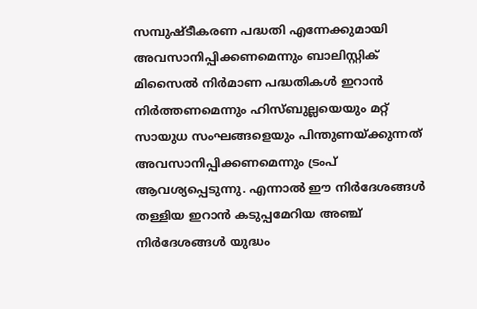സമ്പുഷ്ടീകരണ പദ്ധതി എന്നേക്കുമായി അവസാനിപ്പിക്കണമെന്നും ബാലിസ്റ്റിക് മിസൈല്‍ നിര്‍മാണ പദ്ധതികള്‍ ഇറാന്‍ നിര്‍ത്തണമെന്നും ഹിസ്ബുല്ലയെയും മറ്റ് സായുധ സംഘങ്ങളെയും പിന്തുണയ്ക്കുന്നത് അവസാനിപ്പിക്കണമെന്നും ട്രംപ് ആവശ്യപ്പെടുന്നു. എന്നാല്‍ ഈ നിര്‍ദേശങ്ങള്‍ തള്ളിയ ഇറാന്‍ കടുപ്പമേറിയ അഞ്ച് നിര്‍ദേശങ്ങള്‍ യുദ്ധം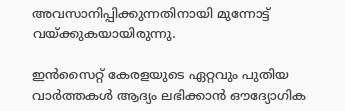അവസാനിപ്പിക്കുന്നതിനായി മുന്നോട്ട് വയ്ക്കുകയായിരുന്നു.

ഇൻസൈറ്റ് കേരളയുടെ ഏറ്റവും പുതിയ വാർത്തകൾ ആദ്യം ലഭിക്കാൻ ഔദ്യോഗിക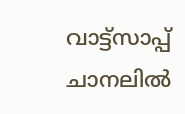വാട്ട്‌സാപ്പ് ചാനലിൽ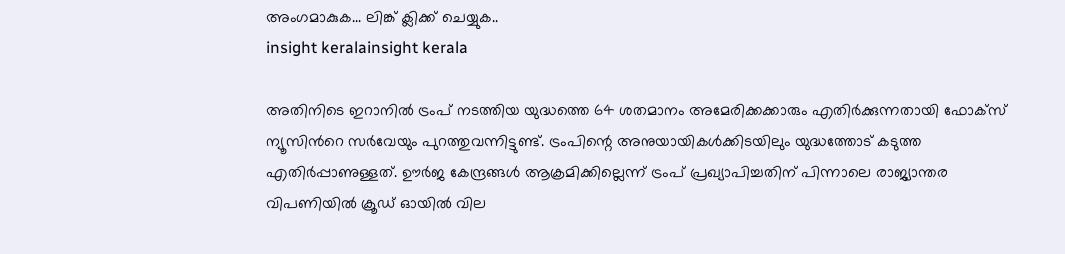അംഗമാകുക... ലിങ്ക് ക്ലിക്ക് ചെയ്യുക..
insight keralainsight kerala

അതിനിടെ ഇറാനില്‍ ട്രംപ് നടത്തിയ യുദ്ധത്തെ 64 ശതമാനം അമേരിക്കക്കാരും എതിര്‍ക്കുന്നതായി ഫോക്സ് ന്യൂസിന്‍റെ സര്‍വേയും പുറത്തുവന്നിട്ടുണ്ട്. ട്രംപിന്റെ അനുയായികള്‍ക്കിടയിലും യുദ്ധത്തോട് കടുത്ത എതിര്‍പ്പാണുള്ളത്. ഊര്‍ജ കേന്ദ്രങ്ങള്‍ ആക്രമിക്കില്ലെന്ന് ട്രംപ് പ്രഖ്യാപിച്ചതിന് പിന്നാലെ രാജ്യാന്തര വിപണിയില്‍ ക്രൂഡ് ഓയില്‍ വില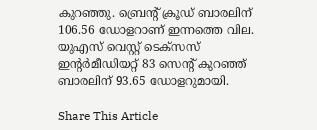കുറഞ്ഞു. ബ്രെന്‍റ് ക്രൂഡ് ബാരലിന് 106.56 ഡോളറാണ് ഇന്നത്തെ വില. യുഎസ് വെസ്റ്റ് ടെക്സസ് ഇന്‍റര്‍മീഡിയറ്റ് 83 സെന്‍റ് കുറഞ്ഞ് ബാരലിന് 93.65 ഡോളറുമായി.

Share This Article